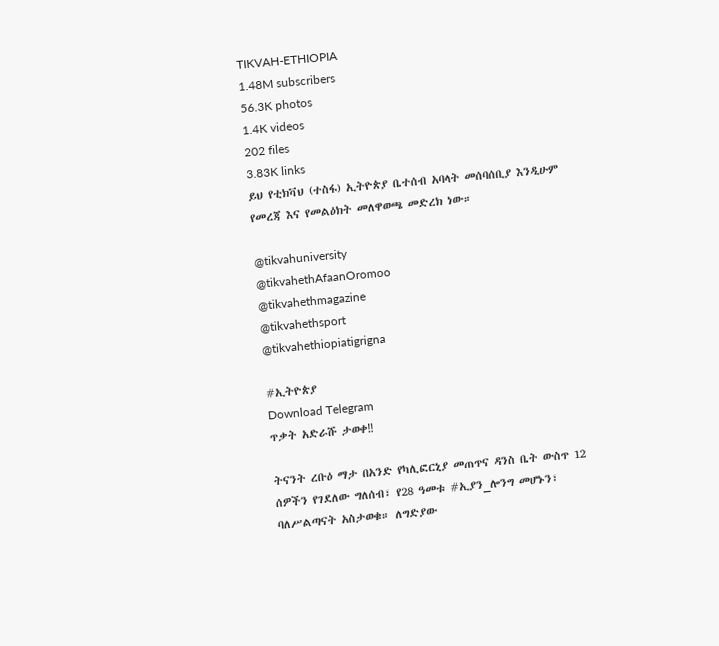TIKVAH-ETHIOPIA
1.48M subscribers
56.3K photos
1.4K videos
202 files
3.83K links
ይህ የቲክቫህ (ተስፋ) ኢትዮጵያ ቤተሰብ አባላት መሰባሰቢያ እንዲሁም የመረጃ እና የመልዕክት መለዋወጫ መድረክ ነው።

@tikvahuniversity
@tikvahethAfaanOromoo
@tikvahethmagazine
@tikvahethsport
@tikvahethiopiatigrigna

#ኢትዮጵያ
Download Telegram
ጥቃት አድራሹ ታወቀ‼

ትናንት ረቡዕ ማታ በአንድ የካሊፎርኒያ መጠጥና ዳንስ ቤት ውስጥ 12 ሰዎችን የገደለው ግለሰብ፣ የ28 ዓመቱ #ኢያን_ሎንግ መሆኑን፣ ባለሥልጣናት አስታወቁ። ለግድያው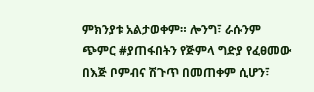ምክንያቱ አልታወቀም። ሎንግ፣ ራሱንም ጭምር #ያጠፋበትን የጅምላ ግድያ የፈፀመው በእጅ ቦምብና ሽጉጥ በመጠቀም ሲሆን፣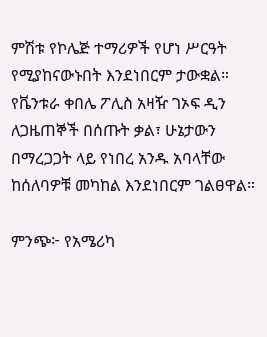ምሽቱ የኮሌጅ ተማሪዎች የሆነ ሥርዓት የሚያከናውኑበት እንደነበርም ታውቋል። የቬንቱራ ቀበሌ ፖሊስ አዛዥ ገኦፍ ዲን ለጋዜጠኞች በሰጡት ቃል፣ ሁኔታውን በማረጋጋት ላይ የነበረ አንዱ አባላቸው ከሰለባዎቹ መካከል እንደነበርም ገልፀዋል።

ምንጭ፦ የአሜሪካ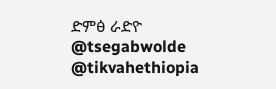ድምፅ ራድዮ
@tsegabwolde @tikvahethiopia